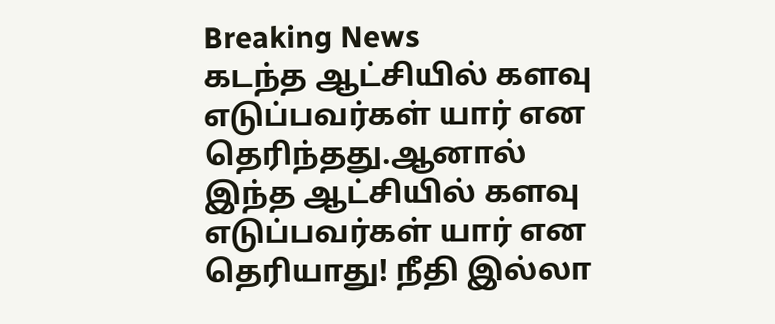Breaking News
கடந்த ஆட்சியில் களவு எடுப்பவர்கள் யார் என தெரிந்தது.ஆனால் இந்த ஆட்சியில் களவு எடுப்பவர்கள் யார் என தெரியாது! நீதி இல்லா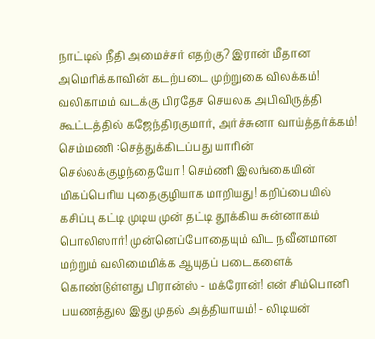நாட்டில் நீதி அமைச்சர் எதற்கு? இரான் மீதான அமெரிக்காவின் கடற்படை முற்றுகை விலக்கம்! வலிகாமம் வடக்கு பிரதேச செயலக அபிவிருத்தி கூட்டத்தில் கஜேந்திரகுமார், அர்ச்சுனா வாய்த்தர்க்கம்! செம்மணி :செத்துக்கிடப்பது யாரின் செல்லக்குழந்தையோ ! செம்ணி இலங்கையின் மிகப்பெரிய புதைகுழியாக மாறியது! கறிப்பையில் கசிப்பு கட்டி முடிய முன் தட்டி தூக்கிய சுன்னாகம் பொலிஸார்! முன்னெப்போதையும் விட நவீனமான மற்றும் வலிமைமிக்க ஆயுதப் படைகளைக் கொண்டுள்ளது பிரான்ஸ் - மக்ரோன்! என் சிம்பொனி பயணத்துல இது முதல் அத்தியாயம்! - லிடியன்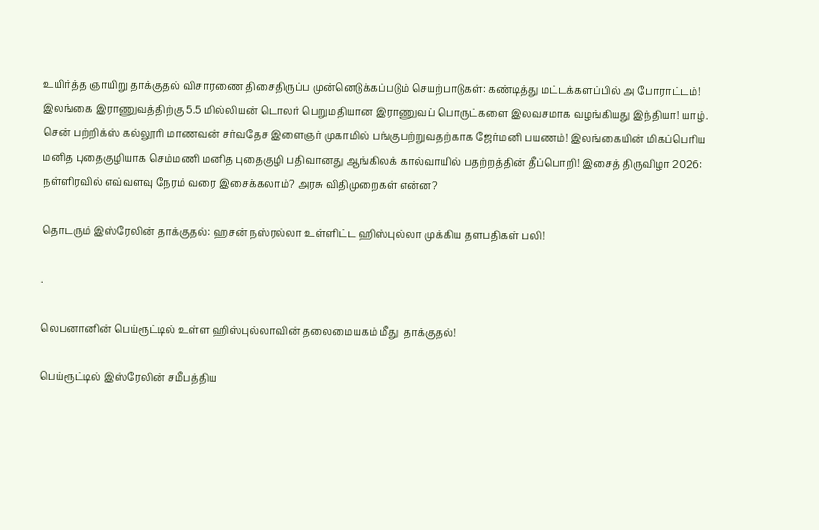உயிர்த்த ஞாயிறு தாக்குதல் விசாரணை திசைதிருப்ப முன்னெடுக்கப்படும் செயற்பாடுகள்: கண்டித்து மட்டக்களப்பில் அ போராட்டம்! இலங்கை இராணுவத்திற்கு 5.5 மில்லியன் டொலர் பெறுமதியான இராணுவப் பொருட்களை இலவசமாக வழங்கியது இந்தியா! யாழ். சென் பற்றிக்ஸ் கல்லூரி மாணவன் சர்வதேச இளைஞர் முகாமில் பங்குபற்றுவதற்காக ஜேர்மனி பயணம்! இலங்கையின் மிகப்பெரிய மனித புதைகுழியாக செம்மணி மனித புதைகுழி பதிவானது ஆங்கிலக் கால்வாயில் பதற்றத்தின் தீப்பொறி! இசைத் திருவிழா 2026: நள்ளிரவில் எவ்வளவு நேரம் வரை இசைக்கலாம்? அரசு விதிமுறைகள் என்ன?

தொடரும் இஸ்ரேலின் தாக்குதல்: ஹசன் நஸ்ரல்லா உள்ளிட்ட ஹிஸ்புல்லா முக்கிய தளபதிகள் பலி!

.

லெபனானின் பெய்ரூட்டில் உள்ள ஹிஸ்புல்லாவின் தலைமையகம் மீது  தாக்குதல்!

பெய்ரூட்டில் இஸ்ரேலின் சமீபத்திய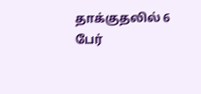தாக்குதலில் 6 பேர்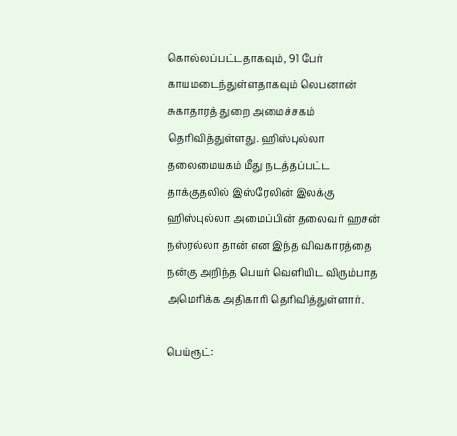கொல்லப்பட்டதாகவும், 91 பேர் காயமடைந்துள்ளதாகவும் லெபனான் சுகாதாரத் துறை அமைச்சகம் தெரிவித்துள்ளது. ஹிஸ்புல்லா தலைமையகம் மீது நடத்தப்பட்ட தாக்குதலில் இஸ்ரேலின் இலக்கு ஹிஸ்புல்லா அமைப்பின் தலைவர் ஹசன் நஸ்ரல்லா தான் என இந்த விவகாரத்தை நன்கு அறிந்த பெயர் வெளியிட விரும்பாத அமெரிக்க அதிகாரி தெரிவித்துள்ளார்.

பெய்ரூட்: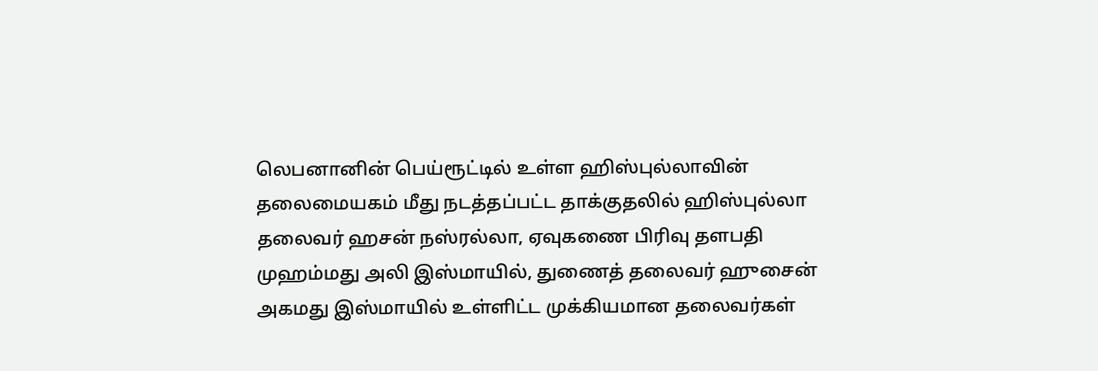லெபனானின் பெய்ரூட்டில் உள்ள ஹிஸ்புல்லாவின் தலைமையகம் மீது நடத்தப்பட்ட தாக்குதலில் ஹிஸ்புல்லா தலைவர் ஹசன் நஸ்ரல்லா, ஏவுகணை பிரிவு தளபதி முஹம்மது அலி இஸ்மாயில், துணைத் தலைவர் ஹுசைன் அகமது இஸ்மாயில் உள்ளிட்ட முக்கியமான தலைவர்கள்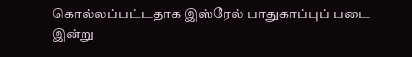கொல்லப்பட்டதாக இஸ்ரேல் பாதுகாப்புப் படை இன்று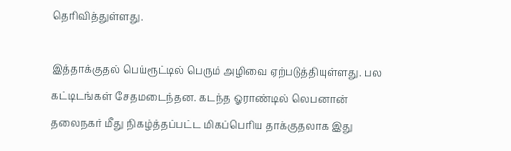தெரிவித்துள்ளது.

இத்தாக்குதல் பெய்ரூட்டில் பெரும் அழிவை ஏற்படுத்தியுள்ளது. பல கட்டிடங்கள் சேதமடைந்தன. கடந்த ஓராண்டில் லெபனான் தலைநகர் மீது நிகழ்த்தப்பட்ட மிகப்பெரிய தாக்குதலாக இது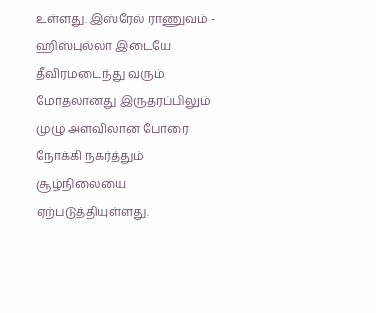உள்ளது. இஸ்ரேல் ராணுவம் - ஹிஸ்புல்லா இடையே தீவிரமடைந்து வரும் மோதலானது இருதரப்பிலும் முழு அளவிலான போரை நோக்கி நகர்த்தும் சூழ்நிலையை ஏற்படுத்தியுள்ளது.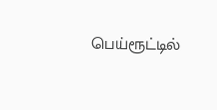பெய்ரூட்டில்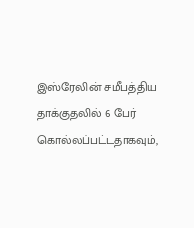இஸ்ரேலின் சமீபத்திய தாக்குதலில் 6 பேர் கொல்லப்பட்டதாகவும்,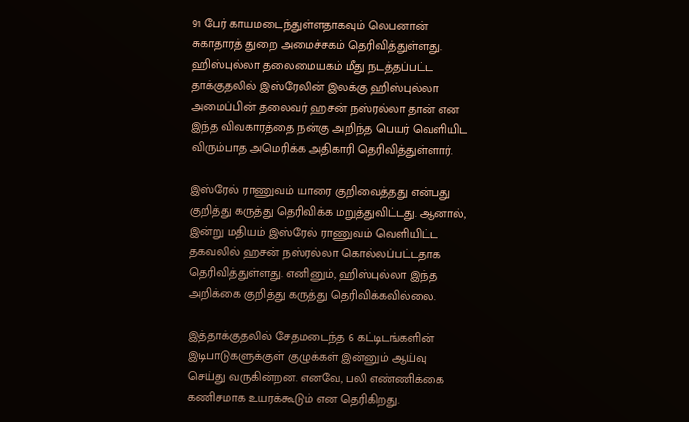91 பேர் காயமடைந்துள்ளதாகவும் லெபனான் சுகாதாரத் துறை அமைச்சகம் தெரிவித்துள்ளது. ஹிஸ்புல்லா தலைமையகம் மீது நடத்தப்பட்ட தாக்குதலில் இஸ்ரேலின் இலக்கு ஹிஸ்புல்லா அமைப்பின் தலைவர் ஹசன் நஸ்ரல்லா தான் என இந்த விவகாரத்தை நன்கு அறிந்த பெயர் வெளியிட விரும்பாத அமெரிக்க அதிகாரி தெரிவித்துள்ளார்.

இஸ்ரேல் ராணுவம் யாரை குறிவைத்தது என்பது குறித்து கருத்து தெரிவிக்க மறுத்துவிட்டது. ஆனால், இன்று மதியம் இஸ்ரேல் ராணுவம் வெளியிட்ட தகவலில் ஹசன் நஸ்ரல்லா கொல்லப்பட்டதாக தெரிவித்துள்ளது. எனினும், ஹிஸ்புல்லா இந்த அறிக்கை குறித்து கருத்து தெரிவிக்கவில்லை.

இத்தாக்குதலில் சேதமடைந்த 6 கட்டிடங்களின் இடிபாடுகளுக்குள் குழுக்கள் இன்னும் ஆய்வு செய்து வருகின்றன. எனவே, பலி எண்ணிக்கை கணிசமாக உயரக்கூடும் என தெரிகிறது.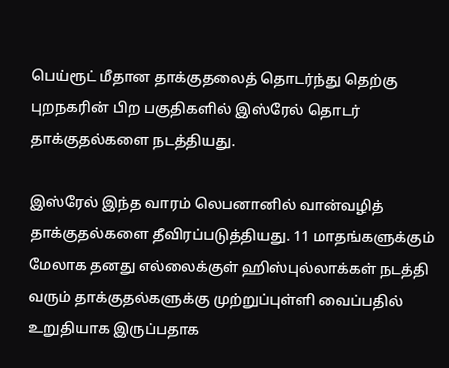பெய்ரூட் மீதான தாக்குதலைத் தொடர்ந்து தெற்கு புறநகரின் பிற பகுதிகளில் இஸ்ரேல் தொடர் தாக்குதல்களை நடத்தியது.

இஸ்ரேல் இந்த வாரம் லெபனானில் வான்வழித் தாக்குதல்களை தீவிரப்படுத்தியது. 11 மாதங்களுக்கும் மேலாக தனது எல்லைக்குள் ஹிஸ்புல்லாக்கள் நடத்தி வரும் தாக்குதல்களுக்கு முற்றுப்புள்ளி வைப்பதில் உறுதியாக இருப்பதாக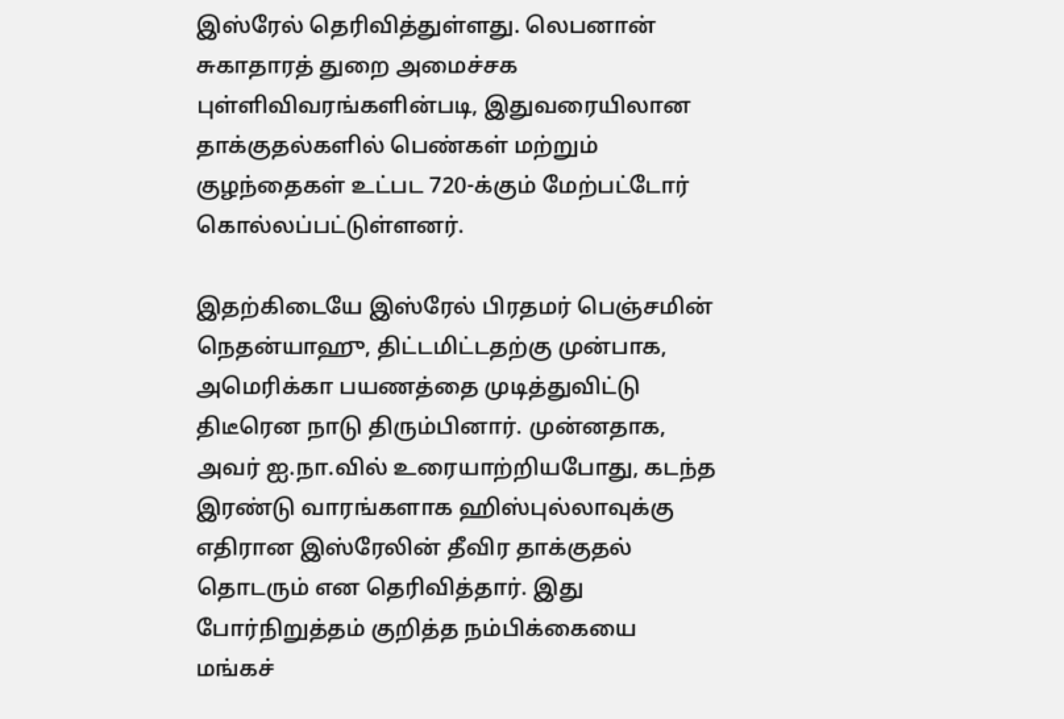இஸ்ரேல் தெரிவித்துள்ளது. லெபனான் சுகாதாரத் துறை அமைச்சக புள்ளிவிவரங்களின்படி, இதுவரையிலான தாக்குதல்களில் பெண்கள் மற்றும் குழந்தைகள் உட்பட 720-க்கும் மேற்பட்டோர் கொல்லப்பட்டுள்ளனர்.

இதற்கிடையே இஸ்ரேல் பிரதமர் பெஞ்சமின் நெதன்யாஹு, திட்டமிட்டதற்கு முன்பாக, அமெரிக்கா பயணத்தை முடித்துவிட்டு திடீரென நாடு திரும்பினார். முன்னதாக, அவர் ஐ.நா.வில் உரையாற்றியபோது, கடந்த இரண்டு வாரங்களாக ஹிஸ்புல்லாவுக்கு எதிரான இஸ்ரேலின் தீவிர தாக்குதல் தொடரும் என தெரிவித்தார். இது போர்நிறுத்தம் குறித்த நம்பிக்கையை மங்கச்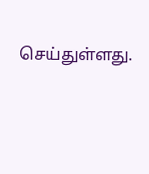செய்துள்ளது.